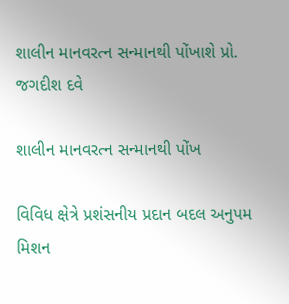શાલીન માનવરત્ન સન્માનથી પોંખાશે પ્રો. જગદીશ દવે

શાલીન માનવરત્ન સન્માનથી પોંખ

વિવિધ ક્ષેત્રે પ્રશંસનીય પ્રદાન બદલ અનુપમ મિશન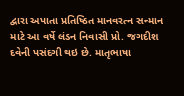દ્વારા અપાતા પ્રતિષ્ઠિત માનવરત્ન સન્માન માટે આ વર્ષે લંડન નિવાસી પ્રો. જગદીશ દવેની પસંદગી થઇ છે. માતૃભાષા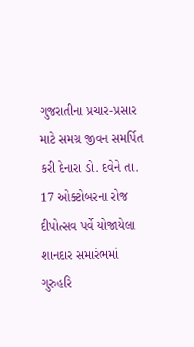ગુજરાતીના પ્રચાર-પ્રસાર માટે સમગ્ર જીવન સમર્પિત કરી દેનારા ડો. દવેને તા. 17 ઓક્ટોબરના રોજ દીપોત્સવ પર્વે યોજાયેલા શાનદાર સમારંભમાં ગુરુહરિ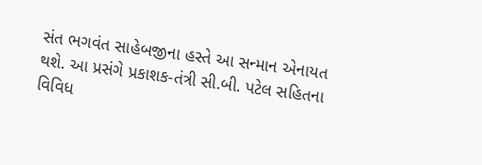સંત ભગવંત સાહેબજીના હસ્તે આ સન્માન એનાયત થશે. આ પ્રસંગે પ્રકાશક-તંત્રી સી.બી. પટેલ સહિતના વિવિધ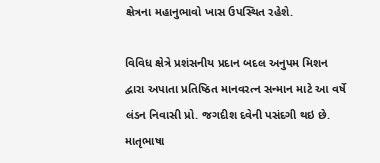ક્ષેત્રના મહાનુભાવો ખાસ ઉપસ્થિત રહેશે.

વિવિધ ક્ષેત્રે પ્રશંસનીય પ્રદાન બદલ અનુપમ મિશન દ્વારા અપાતા પ્રતિષ્ઠિત માનવરત્ન સન્માન માટે આ વર્ષે લંડન નિવાસી પ્રો. જગદીશ દવેની પસંદગી થઇ છે. માતૃભાષા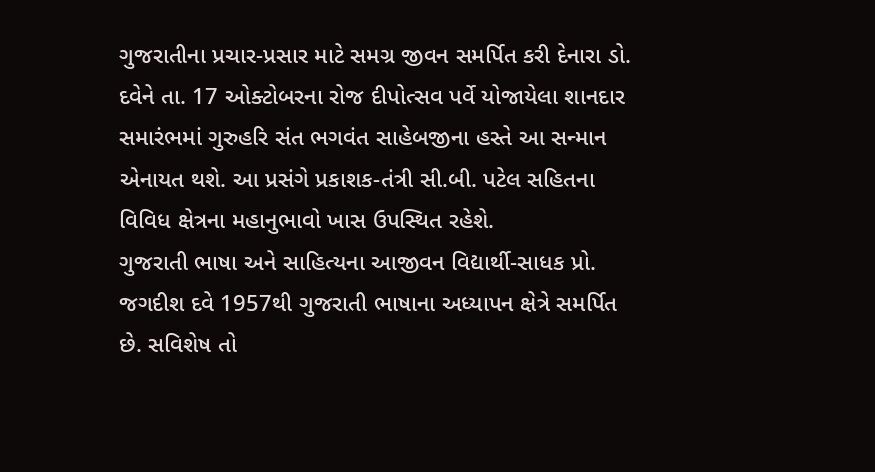ગુજરાતીના પ્રચાર-પ્રસાર માટે સમગ્ર જીવન સમર્પિત કરી દેનારા ડો. દવેને તા. 17 ઓક્ટોબરના રોજ દીપોત્સવ પર્વે યોજાયેલા શાનદાર સમારંભમાં ગુરુહરિ સંત ભગવંત સાહેબજીના હસ્તે આ સન્માન એનાયત થશે. આ પ્રસંગે પ્રકાશક-તંત્રી સી.બી. પટેલ સહિતના વિવિધ ક્ષેત્રના મહાનુભાવો ખાસ ઉપસ્થિત રહેશે.
ગુજરાતી ભાષા અને સાહિત્યના આજીવન વિદ્યાર્થી-સાધક પ્રો. જગદીશ દવે 1957થી ગુજરાતી ભાષાના અધ્યાપન ક્ષેત્રે સમર્પિત છે. સવિશેષ તો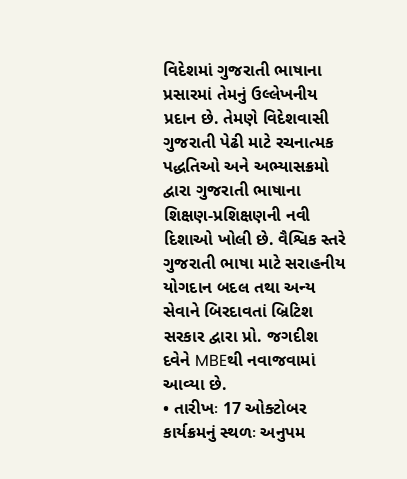વિદેશમાં ગુજરાતી ભાષાના પ્રસારમાં તેમનું ઉલ્લેખનીય પ્રદાન છે. તેમણે વિદેશવાસી ગુજરાતી પેઢી માટે રચનાત્મક પદ્ધતિઓ અને અભ્યાસક્રમો દ્વારા ગુજરાતી ભાષાના શિક્ષણ-પ્રશિક્ષણની નવી દિશાઓ ખોલી છે. વૈશ્વિક સ્તરે ગુજરાતી ભાષા માટે સરાહનીય યોગદાન બદલ તથા અન્ય સેવાને બિરદાવતાં બ્રિટિશ સરકાર દ્વારા પ્રો. જગદીશ દવેને MBEથી નવાજવામાં આવ્યા છે.
• તારીખઃ 17 ઓક્ટોબર
કાર્યક્રમનું સ્થળઃ અનુપમ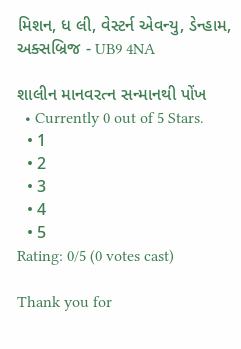મિશન, ધ લી, વેસ્ટર્ન એવન્યુ, ડેન્હામ, અક્સબ્રિજ - UB9 4NA

શાલીન માનવરત્ન સન્માનથી પોંખ
  • Currently 0 out of 5 Stars.
  • 1
  • 2
  • 3
  • 4
  • 5
Rating: 0/5 (0 votes cast)

Thank you for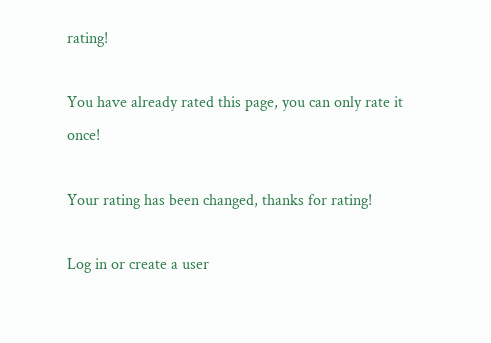rating!

You have already rated this page, you can only rate it once!

Your rating has been changed, thanks for rating!

Log in or create a user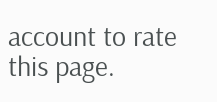account to rate this page.